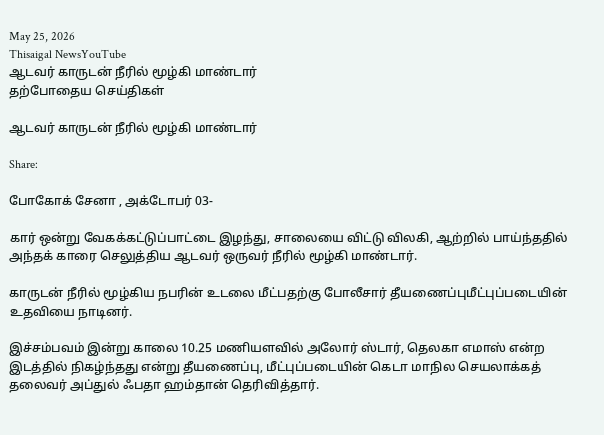May 25, 2026
Thisaigal NewsYouTube
ஆடவர் காருடன் நீரில் மூழ்கி மாண்டார்
தற்போதைய செய்திகள்

ஆடவர் காருடன் நீரில் மூழ்கி மாண்டார்

Share:

போகோக் சேனா , அக்டோபர் 03-

கார் ஒன்று வேகக்கட்டுப்பாட்டை இழந்து, சாலையை விட்டு விலகி, ஆற்றில் பாய்ந்ததில் அந்தக் காரை செலுத்திய ஆடவர் ஒருவர் நீரில் மூழ்கி மாண்டார்.

காருடன் நீரில் மூழ்கிய நபரின் உடலை மீட்பதற்கு போலீசார் தீயணைப்புமீட்புப்படையின் உதவியை நாடினர்.

இச்சம்பவம் இன்று காலை 10.25 மணியளவில் அலோர் ஸ்டார், தெலகா எமாஸ் என்ற இடத்தில் நிகழ்ந்தது என்று தீயணைப்பு, மீட்புப்படையின் கெடா மாநில செயலாக்கத் தலைவர் அப்துல் ஃபதா ஹம்தான் தெரிவித்தார்.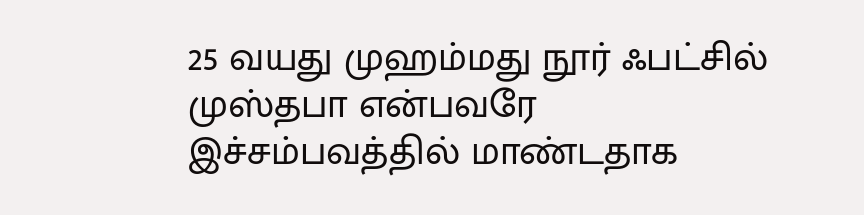25 வயது முஹம்மது நூர் ஃபட்சில் முஸ்தபா என்பவரே இச்சம்பவத்தில் மாண்டதாக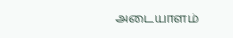அடையாளம்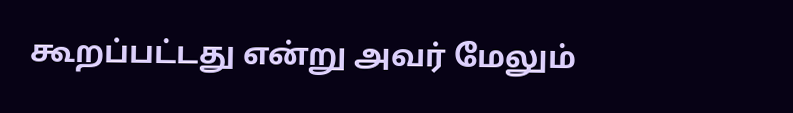கூறப்பட்டது என்று அவர் மேலும்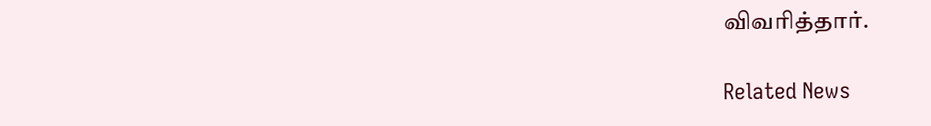விவரித்தார்.

Related News